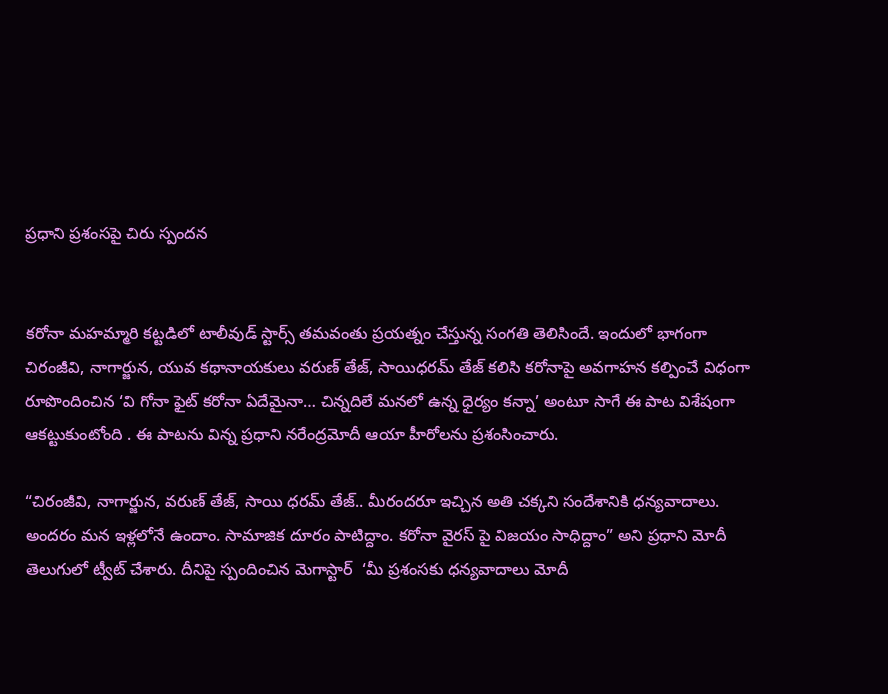ప్రధాని ప్రశంసపై చిరు స్పందన


కరోనా మహమ్మారి కట్టడిలో టాలీవుడ్‌ స్టార్స్ తమవంతు ప్రయత్నం చేస్తున్న సంగతి తెలిసిందే. ఇందులో భాగంగా చిరంజీవి, నాగార్జున, యువ కథానాయకులు వరుణ్‌ తేజ్‌, సాయిధరమ్‌ తేజ్‌ కలిసి కరోనాపై అవగాహన కల్పించే విధంగా రూపొందించిన ‘వి గోనా ఫైట్‌ కరోనా ఏదేమైనా… చిన్నదిలే మనలో ఉన్న ధైర్యం కన్నా’ అంటూ సాగే ఈ పాట విశేషంగా ఆకట్టుకుంటోంది . ఈ పాటను విన్న ప్రధాని నరేంద్రమోదీ ఆయా హీరోలను ప్రశంసించారు.

“చిరంజీవి, నాగార్జున, వరుణ్ తేజ్‌, సాయి ధరమ్ తేజ్‌.. మీరందరూ ఇచ్చిన అతి చక్కని సందేశానికి ధన్యవాదాలు. అందరం మన ఇళ్లలోనే ఉందాం. సామాజిక దూరం పాటిద్దాం. కరోనా వైరస్ పై విజయం సాధిద్దాం” అని ప్రధాని మోదీ తెలుగులో ట్వీట్‌ చేశారు. దీనిపై స్పందించిన మెగాస్టార్  ‘మీ ప్రశంసకు ధన్యవాదాలు మోదీ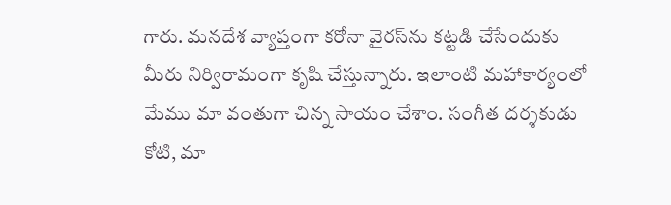గారు. మనదేశ వ్యాప్తంగా కరోనా వైరస్‌ను కట్టడి చేసేందుకు మీరు నిర్విరామంగా కృషి చేస్తున్నారు. ఇలాంటి మహాకార్యంలో మేము మా వంతుగా చిన్న సాయం చేశాం. సంగీత దర్శకుడు కోటి, మా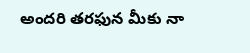అందరి తరఫున మీకు నా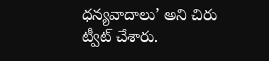ధన్యవాదాలు’ అని చిరు ట్వీట్‌ చేశారు.